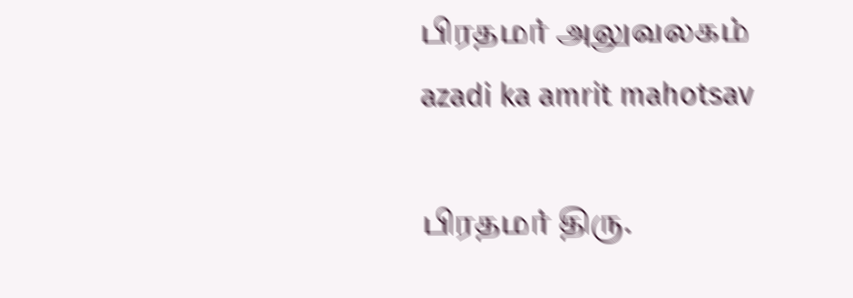பிரதமர் அலுவலகம்
azadi ka amrit mahotsav

பிரதமர் திரு.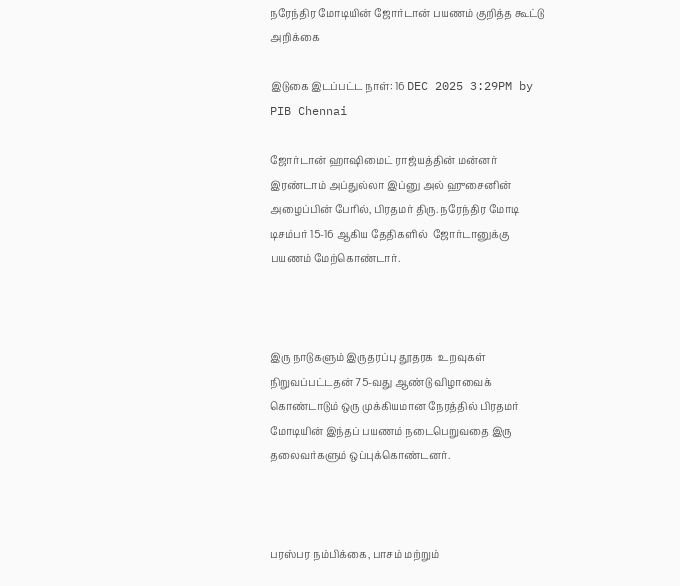நரேந்திர மோடியின் ஜோர்டான் பயணம் குறித்த கூட்டு அறிக்கை

இடுகை இடப்பட்ட நாள்: 16 DEC 2025 3:29PM by PIB Chennai

ஜோர்டான் ஹாஷிமைட் ராஜ்யத்தின் மன்னர் இரண்டாம் அப்துல்லா இப்னு அல் ஹுசைனின் அழைப்பின் பேரில், பிரதமர் திரு. நரேந்திர மோடி டிசம்பர் 15-16 ஆகிய தேதிகளில்  ஜோர்டானுக்கு பயணம் மேற்கொண்டார்.



இரு நாடுகளும் இருதரப்பு தூதரக  உறவுகள் நிறுவப்பட்டதன் 75-வது ஆண்டு விழாவைக் கொண்டாடும் ஒரு முக்கியமான நேரத்தில் பிரதமர் மோடியின் இந்தப் பயணம் நடைபெறுவதை இரு தலைவர்களும் ஒப்புக்கொண்டனர்.



பரஸ்பர நம்பிக்கை, பாசம் மற்றும்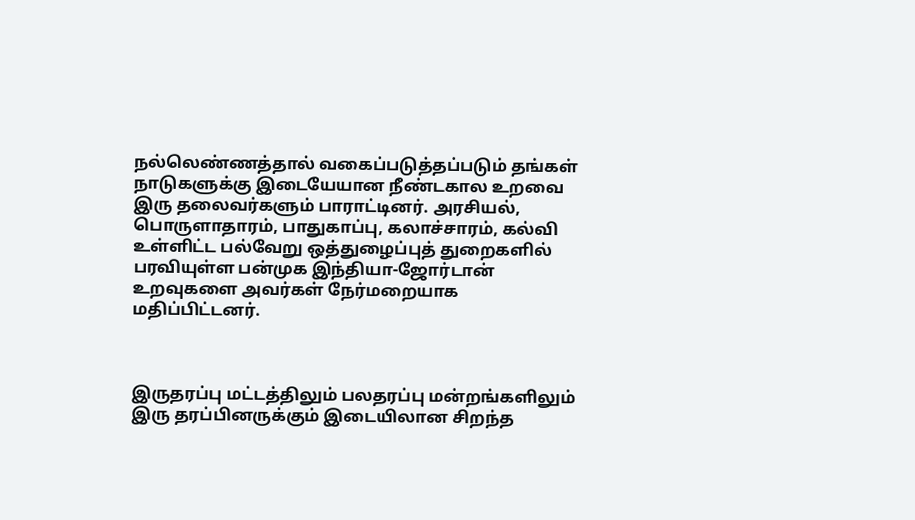நல்லெண்ணத்தால் வகைப்படுத்தப்படும் தங்கள் நாடுகளுக்கு இடையேயான நீண்டகால உறவை இரு தலைவர்களும் பாராட்டினர். அரசியல், பொருளாதாரம், பாதுகாப்பு, கலாச்சாரம், கல்வி உள்ளிட்ட பல்வேறு ஒத்துழைப்புத் துறைகளில் பரவியுள்ள பன்முக இந்தியா-ஜோர்டான் உறவுகளை அவர்கள் நேர்மறையாக மதிப்பிட்டனர்.



இருதரப்பு மட்டத்திலும் பலதரப்பு மன்றங்களிலும் இரு தரப்பினருக்கும் இடையிலான சிறந்த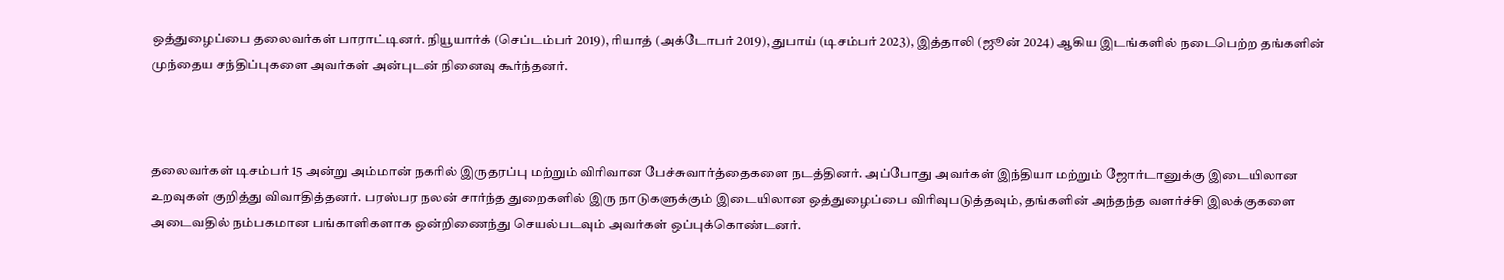ஒத்துழைப்பை தலைவர்கள் பாராட்டினர். நியூயார்க் (செப்டம்பர் 2019), ரியாத் (அக்டோபர் 2019), துபாய் (டிசம்பர் 2023), இத்தாலி (ஜூன் 2024) ஆகிய இடங்களில் நடைபெற்ற தங்களின் முந்தைய சந்திப்புகளை அவர்கள் அன்புடன் நினைவு கூர்ந்தனர்.



தலைவர்கள் டிசம்பர் 15 அன்று அம்மான் நகரில் இருதரப்பு மற்றும் விரிவான பேச்சுவார்த்தைகளை நடத்தினர். அப்போது அவர்கள் இந்தியா மற்றும் ஜோர்டானுக்கு இடையிலான உறவுகள் குறித்து விவாதித்தனர். பரஸ்பர நலன் சார்ந்த துறைகளில் இரு நாடுகளுக்கும் இடையிலான ஒத்துழைப்பை விரிவுபடுத்தவும், தங்களின் அந்தந்த வளர்ச்சி இலக்குகளை அடைவதில் நம்பகமான பங்காளிகளாக ஒன்றிணைந்து செயல்படவும் அவர்கள் ஒப்புக்கொண்டனர்.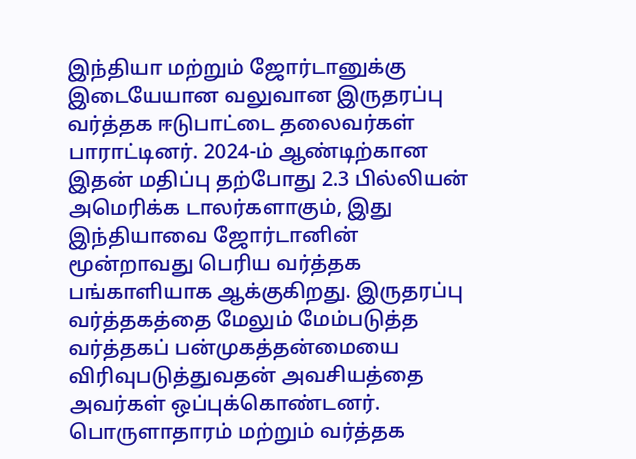இந்தியா மற்றும் ஜோர்டானுக்கு இடையேயான வலுவான இருதரப்பு வர்த்தக ஈடுபாட்டை தலைவர்கள் பாராட்டினர். 2024-ம் ஆண்டிற்கான இதன் மதிப்பு தற்போது 2.3 பில்லியன் அமெரிக்க டாலர்களாகும், இது இந்தியாவை ஜோர்டானின் மூன்றாவது பெரிய வர்த்தக பங்காளியாக ஆக்குகிறது. இருதரப்பு வர்த்தகத்தை மேலும் மேம்படுத்த வர்த்தகப் பன்முகத்தன்மையை விரிவுபடுத்துவதன் அவசியத்தை அவர்கள் ஒப்புக்கொண்டனர். பொருளாதாரம் மற்றும் வர்த்தக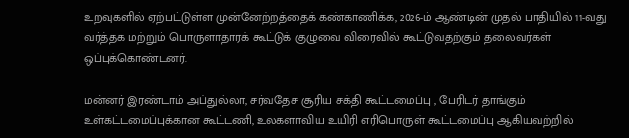உறவுகளில் ஏற்பட்டுள்ள முன்னேற்றத்தைக் கண்காணிக்க, 2026-ம் ஆண்டின் முதல் பாதியில் 11-வது வர்த்தக மற்றும் பொருளாதாரக் கூட்டுக் குழுவை விரைவில் கூட்டுவதற்கும் தலைவர்கள் ஒப்புக்கொண்டனர்.

மன்னர் இரண்டாம் அப்துல்லா, சர்வதேச சூரிய சக்தி கூட்டமைப்பு , பேரிடர் தாங்கும் உள்கட்டமைப்புக்கான கூட்டணி, உலகளாவிய உயிரி எரிபொருள் கூட்டமைப்பு ஆகியவற்றில்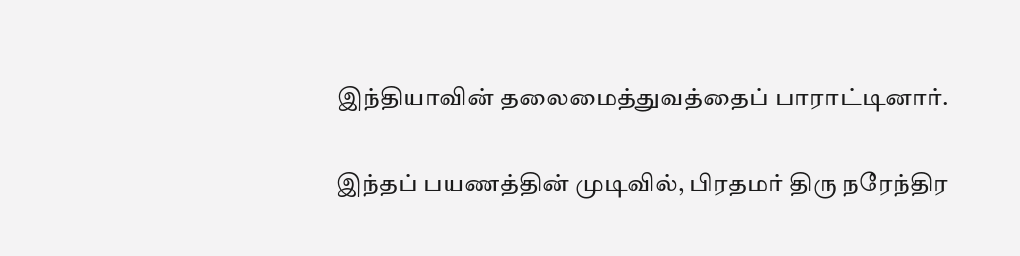இந்தியாவின் தலைமைத்துவத்தைப் பாராட்டினார்.

இந்தப் பயணத்தின் முடிவில், பிரதமர் திரு நரேந்திர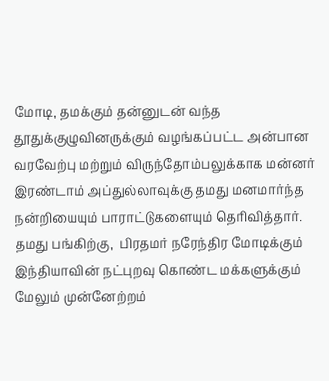மோடி, தமக்கும் தன்னுடன் வந்த தூதுக்குழுவினருக்கும் வழங்கப்பட்ட அன்பான வரவேற்பு மற்றும் விருந்தோம்பலுக்காக மன்னர் இரண்டாம் அப்துல்லாவுக்கு தமது மனமார்ந்த நன்றியையும் பாராட்டுகளையும் தெரிவித்தார். தமது பங்கிற்கு,  பிரதமர் நரேந்திர மோடிக்கும் இந்தியாவின் நட்புறவு கொண்ட மக்களுக்கும் மேலும் முன்னேற்றம்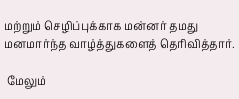மற்றும் செழிப்புக்காக மன்னர் தமது  மனமார்ந்த வாழ்த்துகளைத் தெரிவித்தார்.

 மேலும்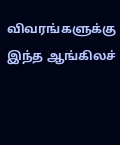விவரங்களுக்கு இந்த ஆங்கிலச்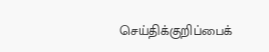செய்திக்குறிப்பைக்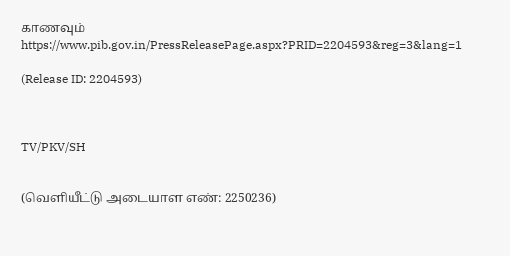காணவும்  https://www.pib.gov.in/PressReleasePage.aspx?PRID=2204593&reg=3&lang=1

(Release ID: 2204593)



TV/PKV/SH


(வெளியீட்டு அடையாள எண்: 2250236)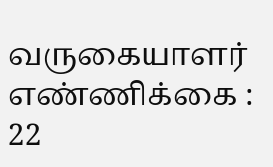வருகையாளர் எண்ணிக்கை : 22